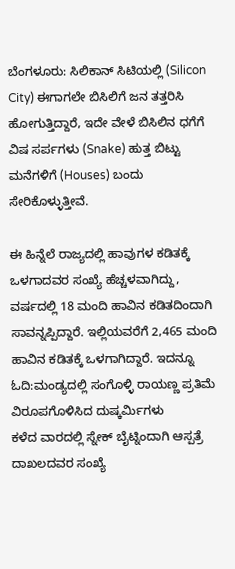ಬೆಂಗಳೂರು: ಸಿಲಿಕಾನ್ ಸಿಟಿಯಲ್ಲಿ (Silicon City) ಈಗಾಗಲೇ ಬಿಸಿಲಿಗೆ ಜನ ತತ್ತರಿಸಿ ಹೋಗುತ್ತಿದ್ದಾರೆ, ಇದೇ ವೇಳೆ ಬಿಸಿಲಿನ ಧಗೆಗೆ ವಿಷ ಸರ್ಪಗಳು (Snake) ಹುತ್ತ ಬಿಟ್ಟು ಮನೆಗಳಿಗೆ (Houses) ಬಂದು ಸೇರಿಕೊಳ್ಳುತ್ತೀವೆ.

ಈ ಹಿನ್ನೆಲೆ ರಾಜ್ಯದಲ್ಲಿ ಹಾವುಗಳ ಕಡಿತಕ್ಕೆ ಒಳಗಾದವರ ಸಂಖ್ಯೆ ಹೆಚ್ಚಳವಾಗಿದ್ದು, ವರ್ಷದಲ್ಲಿ 18 ಮಂದಿ ಹಾವಿನ ಕಡಿತದಿಂದಾಗಿ ಸಾವನ್ನಪ್ಪಿದ್ದಾರೆ. ಇಲ್ಲಿಯವರೆಗೆ 2,465 ಮಂದಿ ಹಾವಿನ ಕಡಿತಕ್ಕೆ ಒಳಗಾಗಿದ್ದಾರೆ. ಇದನ್ನೂ ಓದಿ:ಮಂಡ್ಯದಲ್ಲಿ ಸಂಗೊಳ್ಳಿ ರಾಯಣ್ಣ ಪ್ರತಿಮೆ ವಿರೂಪಗೊಳಿಸಿದ ದುಷ್ಕರ್ಮಿಗಳು
ಕಳೆದ ವಾರದಲ್ಲಿ ಸ್ನೇಕ್ ಬೈಟ್ನಿಂದಾಗಿ ಆಸ್ಪತ್ರೆ ದಾಖಲದವರ ಸಂಖ್ಯೆ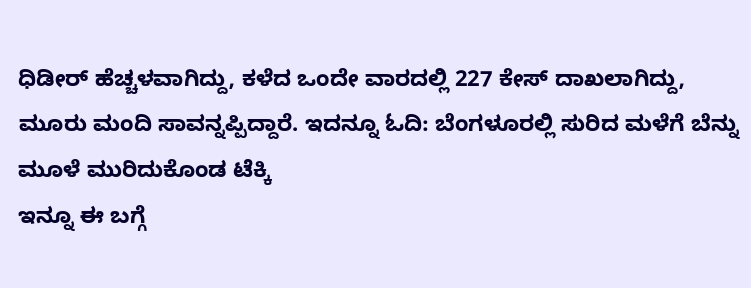ಧಿಡೀರ್ ಹೆಚ್ಚಳವಾಗಿದ್ದು, ಕಳೆದ ಒಂದೇ ವಾರದಲ್ಲಿ 227 ಕೇಸ್ ದಾಖಲಾಗಿದ್ದು, ಮೂರು ಮಂದಿ ಸಾವನ್ನಪ್ಪಿದ್ದಾರೆ. ಇದನ್ನೂ ಓದಿ: ಬೆಂಗಳೂರಲ್ಲಿ ಸುರಿದ ಮಳೆಗೆ ಬೆನ್ನು ಮೂಳೆ ಮುರಿದುಕೊಂಡ ಟೆಕ್ಕಿ
ಇನ್ನೂ ಈ ಬಗ್ಗೆ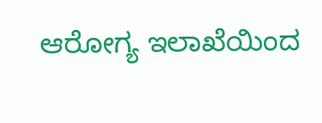ಆರೋಗ್ಯ ಇಲಾಖೆಯಿಂದ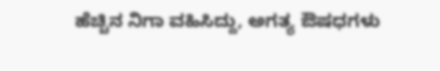ಹೆಚ್ಚಿನ ನಿಗಾ ವಹಿಸಿದ್ದು, ಅಗತ್ಯ ಔಷಧಗಳು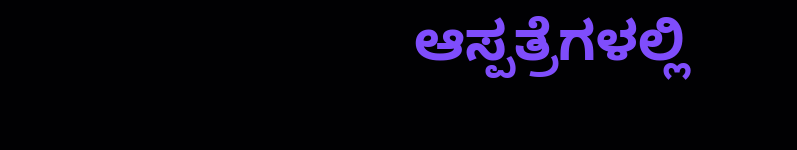ಆಸ್ಪತ್ರೆಗಳಲ್ಲಿ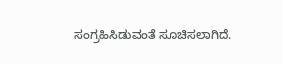ಸಂಗ್ರಹಿಸಿಡುವಂತೆ ಸೂಚಿಸಲಾಗಿದೆ.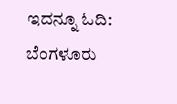ಇದನ್ನೂ ಓದಿ: ಬೆಂಗಳೂರು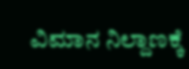ವಿಮಾನ ನಿಲ್ದಾಣಕ್ಕೆ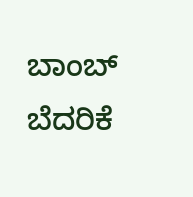ಬಾಂಬ್ ಬೆದರಿಕೆ